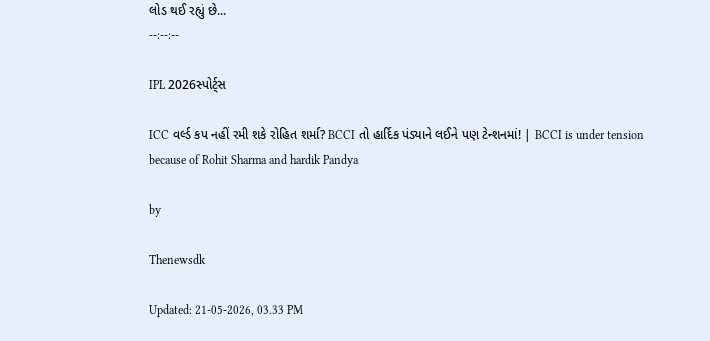લોડ થઈ રહ્યું છે...
--:--:--

IPL 2026સ્પોર્ટ્સ

ICC વર્લ્ડ કપ નહીં રમી શકે રોહિત શર્મા? BCCI તો હાર્દિક પંડ્યાને લઈને પણ ટેન્શનમાં! | BCCI is under tension because of Rohit Sharma and hardik Pandya

by

Thenewsdk

Updated: 21-05-2026, 03.33 PM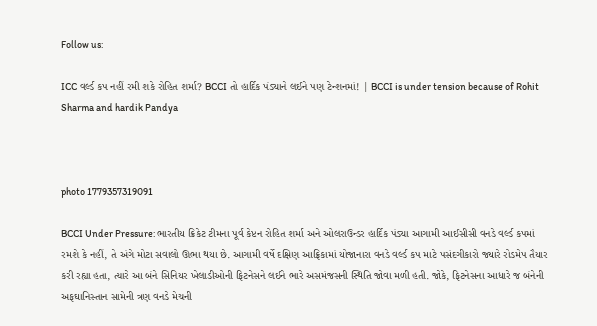Follow us:

ICC વર્લ્ડ કપ નહીં રમી શકે રોહિત શર્મા? BCCI તો હાર્દિક પંડ્યાને લઈને પણ ટેન્શનમાં! | BCCI is under tension because of Rohit Sharma and hardik Pandya



photo 1779357319091

BCCI Under Pressure: ભારતીય ક્રિકેટ ટીમના પૂર્વ કેપ્ટન રોહિત શર્મા અને ઓલરાઉન્ડર હાર્દિક પંડ્યા આગામી આઈસીસી વનડે વર્લ્ડ કપમાં રમશે કે નહીં, તે અંગે મોટા સવાલો ઊભા થયા છે. આગામી વર્ષે દક્ષિણ આફ્રિકામાં યોજાનારા વનડે વર્લ્ડ કપ માટે પસંદગીકારો જ્યારે રોડમેપ તૈયાર કરી રહ્યા હતા, ત્યારે આ બંને સિનિયર ખેલાડીઓની ફિટનેસને લઈને ભારે અસમંજસની સ્થિતિ જોવા મળી હતી. જોકે, ફિટનેસના આધારે જ બંનેની અફઘાનિસ્તાન સામેની ત્રણ વનડે મેચની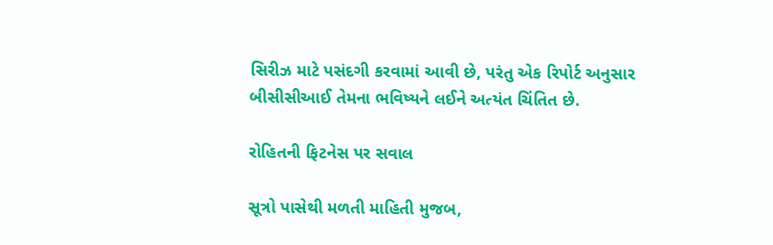સિરીઝ માટે પસંદગી કરવામાં આવી છે, પરંતુ એક રિપોર્ટ અનુસાર બીસીસીઆઈ તેમના ભવિષ્યને લઈને અત્યંત ચિંતિત છે.

રોહિતની ફિટનેસ પર સવાલ

સૂત્રો પાસેથી મળતી માહિતી મુજબ,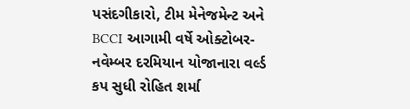પસંદગીકારો, ટીમ મેનેજમેન્ટ અને BCCI આગામી વર્ષે ઓક્ટોબર-નવેમ્બર દરમિયાન યોજાનારા વર્લ્ડ કપ સુધી રોહિત શર્મા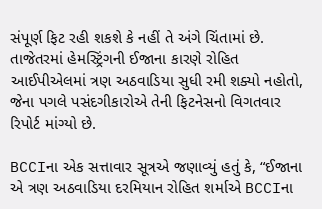સંપૂર્ણ ફિટ રહી શકશે કે નહીં તે અંગે ચિંતામાં છે. તાજેતરમાં હેમસ્ટ્રિંગની ઈજાના કારણે રોહિત આઈપીએલમાં ત્રણ અઠવાડિયા સુધી રમી શક્યો નહોતો, જેના પગલે પસંદગીકારોએ તેની ફિટનેસનો વિગતવાર રિપોર્ટ માંગ્યો છે.

BCCIના એક સત્તાવાર સૂત્રએ જણાવ્યું હતું કે, “ઈજાના એ ત્રણ અઠવાડિયા દરમિયાન રોહિત શર્માએ BCCIના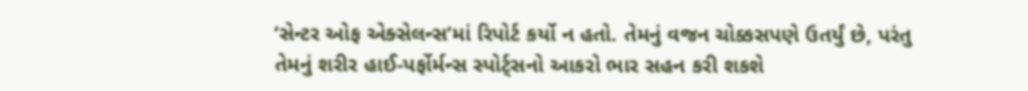‘સેન્ટર ઓફ એક્સેલન્સ’માં રિપોર્ટ કર્યો ન હતો. તેમનું વજન ચોક્કસપણે ઉતર્યું છે, પરંતુ તેમનું શરીર હાઈ-પર્ફોર્મન્સ સ્પોર્ટ્સનો આકરો ભાર સહન કરી શકશે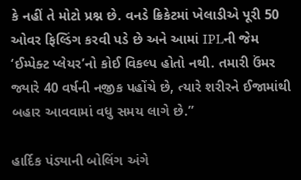કે નહીં તે મોટો પ્રશ્ન છે. વનડે ક્રિકેટમાં ખેલાડીએ પૂરી 50 ઓવર ફિલ્ડિંગ કરવી પડે છે અને આમાં IPLની જેમ ‘ઈમ્પેક્ટ પ્લેયર’નો કોઈ વિકલ્પ હોતો નથી. તમારી ઉંમર જ્યારે 40 વર્ષની નજીક પહોંચે છે, ત્યારે શરીરને ઈજામાંથી બહાર આવવામાં વધુ સમય લાગે છે.”

હાર્દિક પંડ્યાની બોલિંગ અંગે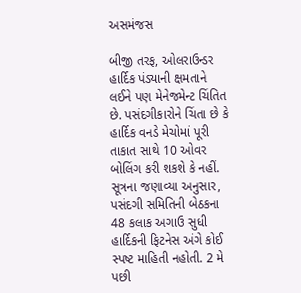અસમંજસ

બીજી તરફ, ઓલરાઉન્ડર હાર્દિક પંડ્યાની ક્ષમતાને લઈને પણ મેનેજમેન્ટ ચિંતિત છે. પસંદગીકારોને ચિંતા છે કે હાર્દિક વનડે મેચોમાં પૂરી તાકાત સાથે 10 ઓવર બોલિંગ કરી શકશે કે નહીં. સૂત્રના જણાવ્યા અનુસાર, પસંદગી સમિતિની બેઠકના 48 કલાક અગાઉ સુધી હાર્દિકની ફિટનેસ અંગે કોઈ સ્પષ્ટ માહિતી નહોતી. 2 મે પછી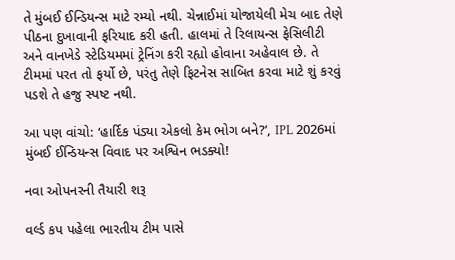તે મુંબઈ ઈન્ડિયન્સ માટે રમ્યો નથી. ચેન્નાઈમાં યોજાયેલી મેચ બાદ તેણે પીઠના દુખાવાની ફરિયાદ કરી હતી. હાલમાં તે રિલાયન્સ ફેસિલીટી અને વાનખેડે સ્ટેડિયમમાં ટ્રેનિંગ કરી રહ્યો હોવાના અહેવાલ છે. તે ટીમમાં પરત તો ફર્યો છે, પરંતુ તેણે ફિટનેસ સાબિત કરવા માટે શું કરવું પડશે તે હજુ સ્પષ્ટ નથી.

આ પણ વાંચો: ‘હાર્દિક પંડ્યા એકલો કેમ ભોગ બને?’, IPL 2026માં મુંબઈ ઈન્ડિયન્સ વિવાદ પર અશ્વિન ભડક્યો!

નવા ઓપનરની તૈયારી શરૂ

વર્લ્ડ કપ પહેલા ભારતીય ટીમ પાસે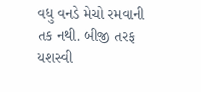વધુ વનડે મેચો રમવાની તક નથી. બીજી તરફ યશસ્વી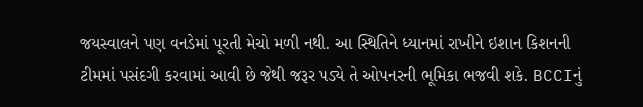જયસ્વાલને પણ વનડેમાં પૂરતી મેચો મળી નથી. આ સ્થિતિને ધ્યાનમાં રાખીને ઇશાન કિશનની ટીમમાં પસંદગી કરવામાં આવી છે જેથી જરૂર પડ્યે તે ઓપનરની ભૂમિકા ભજવી શકે. BCCIનું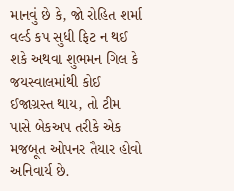માનવું છે કે, જો રોહિત શર્મા વર્લ્ડ કપ સુધી ફિટ ન થઈ શકે અથવા શુભમન ગિલ કે જયસ્વાલમાંથી કોઈ ઈજાગ્રસ્ત થાય, તો ટીમ પાસે બેકઅપ તરીકે એક મજબૂત ઓપનર તૈયાર હોવો અનિવાર્ય છે.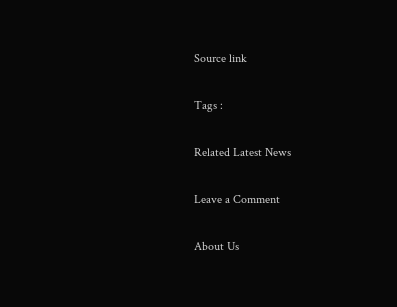Source link

Tags :

Related Latest News

Leave a Comment

About Us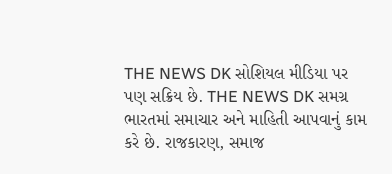THE NEWS DK સોશિયલ મીડિયા પર પણ સક્રિય છે. THE NEWS DK સમગ્ર ભારતમાં સમાચાર અને માહિતી આપવાનું કામ કરે છે. રાજકારણ, સમાજ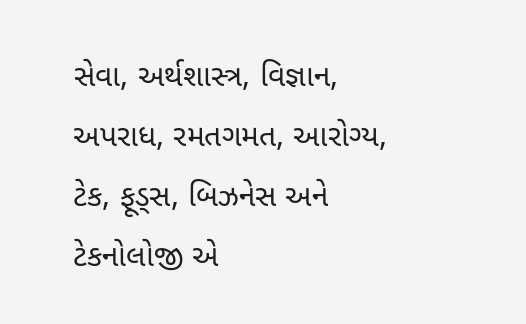સેવા, અર્થશાસ્ત્ર, વિજ્ઞાન, અપરાધ, રમતગમત, આરોગ્ય, ટેક, ફૂડ્સ, બિઝનેસ અને ટેકનોલોજી એ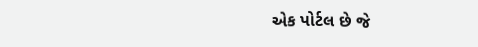એક પોર્ટલ છે જે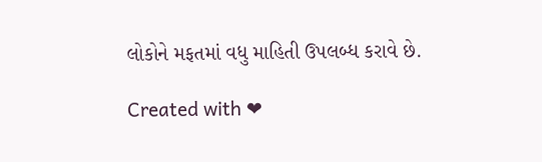લોકોને મફતમાં વધુ માહિતી ઉપલબ્ધ કરાવે છે.

Created with ❤